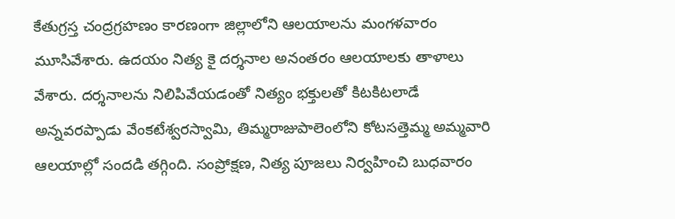కేతుగ్రస్త చంద్రగ్రహణం కారణంగా జిల్లాలోని ఆలయాలను మంగళవారం మూసివేశారు. ఉదయం నిత్య కై దర్శనాల అనంతరం ఆలయాలకు తాళాలు వేశారు. దర్శనాలను నిలిపివేయడంతో నిత్యం భక్తులతో కిటకిటలాడే అన్నవరప్పాడు వేంకటేశ్వరస్వామి, తిమ్మరాజుపాలెంలోని కోటసత్తెమ్మ అమ్మవారి ఆలయాల్లో సందడి తగ్గింది. సంప్రోక్షణ, నిత్య పూజలు నిర్వహించి బుధవారం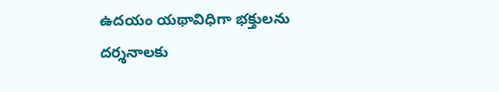ఉదయం యథావిధిగా భక్తులను దర్శనాలకు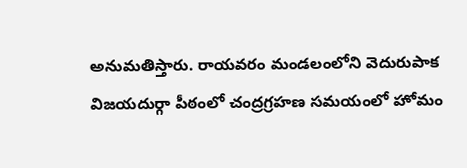అనుమతిస్తారు. రాయవరం మండలంలోని వెదురుపాక విజయదుర్గా పీఠంలో చంద్రగ్రహణ సమయంలో హోమం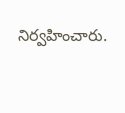నిర్వహించారు.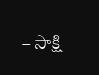– సాక్షి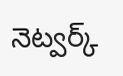నెట్వర్క్